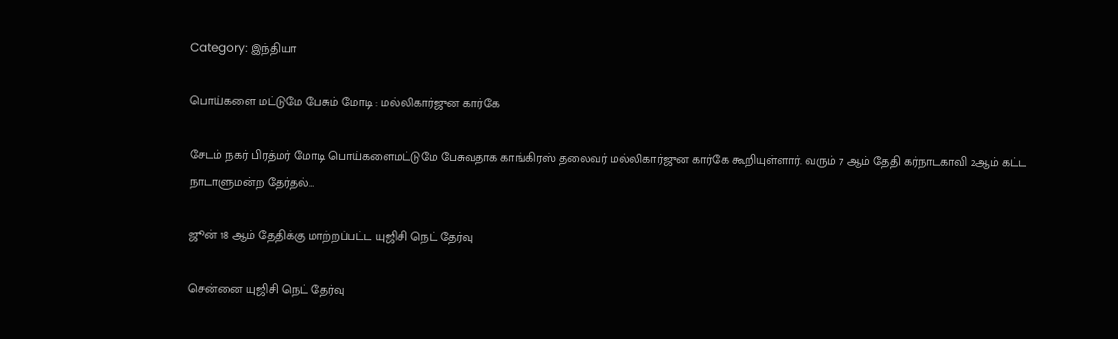Category: இந்தியா

பொய்களை மட்டுமே பேசும் மோடி : மல்லிகார்ஜுன கார்கே

சேடம் நகர் பிரத்மர் மோடி பொய்களைமட்டுமே பேசுவதாக காங்கிரஸ் தலைவர் மல்லிகார்ஜுன கார்கே கூறியுள்ளார். வரும் 7 ஆம் தேதி கர்நாடகாவி 2ஆம் கட்ட நாடாளுமன்ற தேர்தல்…

ஜூன் 18 ஆம் தேதிக்கு மாற்றப்பட்ட யுஜிசி நெட் தேர்வு

சென்னை யுஜிசி நெட் தேர்வு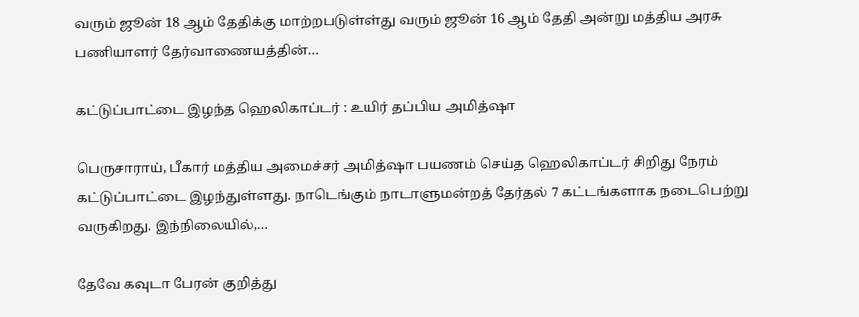வரும் ஜூன் 18 ஆம் தேதிக்கு மாற்றபடுள்ள்து வரும் ஜூன் 16 ஆம் தேதி அன்று மத்திய அரசு பணியாளர் தேர்வாணையத்தின்…

கட்டுப்பாட்டை இழந்த ஹெலிகாப்டர் : உயிர் தப்பிய அமித்ஷா

பெருசாராய், பீகார் மத்திய அமைச்சர் அமித்ஷா பயணம் செய்த ஹெலிகாப்டர் சிறிது நேரம் கட்டுப்பாட்டை இழந்துள்ளது. நாடெங்கும் நாடாளுமன்றத் தேர்தல் 7 கட்டங்களாக நடைபெற்று வருகிறது. இந்நிலையில்,…

தேவே கவுடா பேரன் குறித்து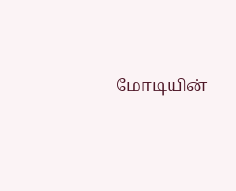மோடியின்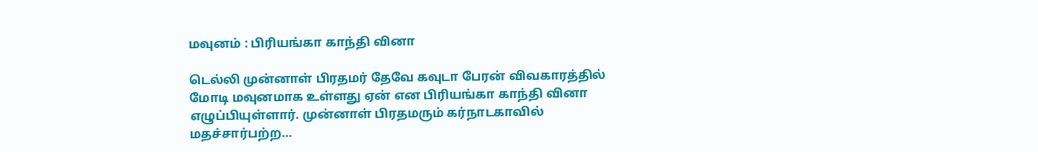மவுனம் : பிரியங்கா காந்தி வினா

டெல்லி முன்னாள் பிரதமர் தேவே கவுடா பேரன் விவகாரத்தில் மோடி மவுனமாக உள்ளது ஏன் என பிரியங்கா காந்தி வினா எழுப்பியுள்ளார். முன்னாள் பிரதமரும் கர்நாடகாவில் மதச்சார்பற்ற…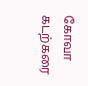கோவா கடற்கரை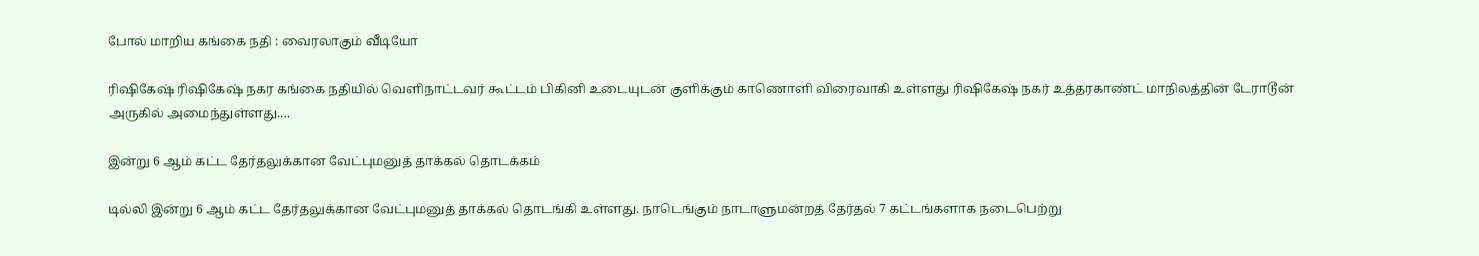போல் மாறிய கங்கை நதி : வைரலாகும் வீடியோ

ரிஷிகேஷ் ரிஷிகேஷ் நகர கங்கை நதியில் வெளிநாட்டவர் கூட்டம் பிகினி உடையுடன் குளிக்கும் காணொளி விரைவாகி உள்ளது ரிஷிகேஷ் நகர் உத்தரகாண்ட் மாநிலத்தின் டேராடூன் அருகில் அமைந்துள்ளது.…

இன்று 6 ஆம் கட்ட தேர்தலுக்கான வேட்புமனுத் தாக்கல் தொடக்கம்

டில்லி இன்று 6 ஆம் கட்ட தேர்தலுக்கான வேட்புமனுத் தாக்கல் தொடங்கி உள்ளது. நாடெங்கும் நாடாளுமன்றத் தேர்தல் 7 கட்டங்களாக நடைபெற்று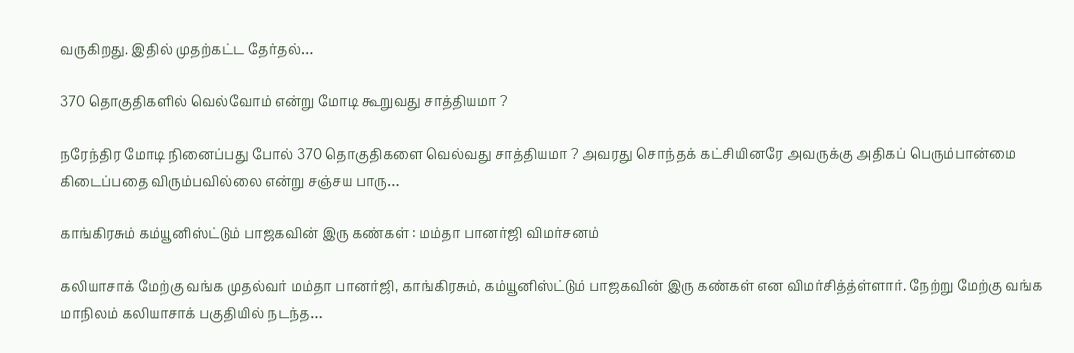வருகிறது. இதில் முதற்கட்ட தேர்தல்…

370 தொகுதிகளில் வெல்வோம் என்று மோடி கூறுவது சாத்தியமா ?

நரேந்திர மோடி நினைப்பது போல் 370 தொகுதிகளை வெல்வது சாத்தியமா ? அவரது சொந்தக் கட்சியினரே அவருக்கு அதிகப் பெரும்பான்மை கிடைப்பதை விரும்பவில்லை என்று சஞ்சய பாரு…

காங்கிரசும் கம்யூனிஸ்ட்டும் பாஜகவின் இரு கண்கள் : மம்தா பானர்ஜி விமர்சனம்

கலியாசாக் மேற்கு வங்க முதல்வர் மம்தா பானர்ஜி, காங்கிரசும், கம்யூனிஸ்ட்டும் பாஜகவின் இரு கண்கள் என விமர்சித்த்ள்ளார். நேற்று மேற்கு வங்க மாநிலம் கலியாசாக் பகுதியில் நடந்த…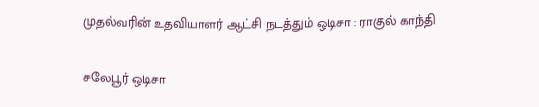முதல்வரின் உதவியாளர் ஆட்சி நடத்தும் ஒடிசா : ராகுல் காந்தி

சலேபூர் ஒடிசா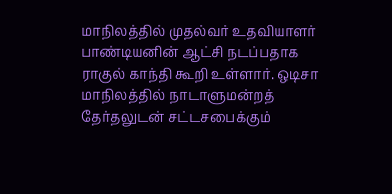மாநிலத்தில் முதல்வர் உதவியாளர் பாண்டியனின் ஆட்சி நடப்பதாக ராகுல் காந்தி கூறி உள்ளார். ஒடிசா மாநிலத்தில் நாடாளுமன்றத் தேர்தலுடன் சட்டசபைக்கும்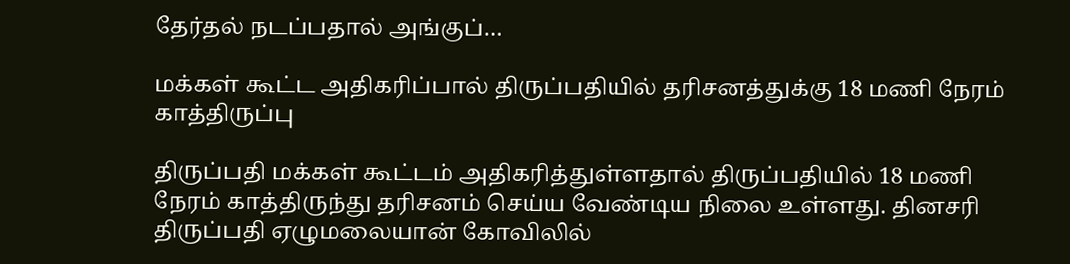தேர்தல் நடப்பதால் அங்குப்…

மக்கள் கூட்ட அதிகரிப்பால் திருப்பதியில் தரிசனத்துக்கு 18 மணி நேரம் காத்திருப்பு

திருப்பதி மக்கள் கூட்டம் அதிகரித்துள்ளதால் திருப்பதியில் 18 மணி நேரம் காத்திருந்து தரிசனம் செய்ய வேண்டிய நிலை உள்ளது. தினசரி திருப்பதி ஏழுமலையான் கோவிலில்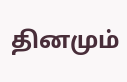தினமும்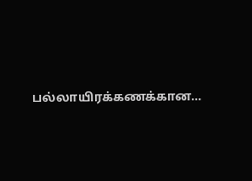பல்லாயிரக்கணக்கான…